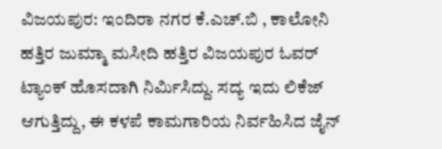ವಿಜಯಪುರ: ಇಂದಿರಾ ನಗರ ಕೆ.ಎಚ್.ಬಿ , ಕಾಲೋನಿ ಹತ್ತಿರ ಜುಮ್ಮಾ ಮಸೀದಿ ಹತ್ತಿರ ವಿಜಯಪುರ ಓವರ್ ಟ್ಯಾಂಕ್ ಹೊಸದಾಗಿ ನಿರ್ಮಿಸಿದ್ದು. ಸದ್ಯ ಇದು ಲಿಕೆಜ್ ಆಗುತ್ತಿದ್ದು, ಈ ಕಳಪೆ ಕಾಮಗಾರಿಯ ನಿರ್ವಹಿಸಿದ ಜೈನ್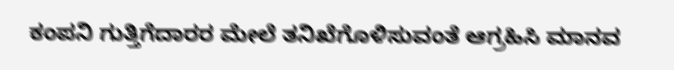ಕಂಪನಿ ಗುತ್ತಿಗೆದಾರರ ಮೇಲೆ ತನಿಖೆಗೊಳಿಸುವಂತೆ ಆಗ್ರಹಿಸಿ ಮಾನವ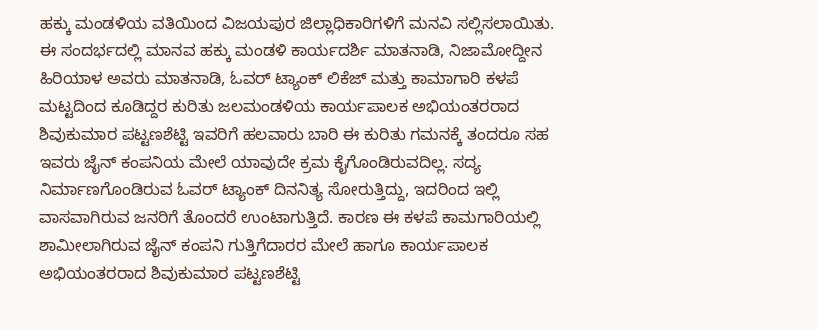ಹಕ್ಕು ಮಂಡಳಿಯ ವತಿಯಿಂದ ವಿಜಯಪುರ ಜಿಲ್ಲಾಧಿಕಾರಿಗಳಿಗೆ ಮನವಿ ಸಲ್ಲಿಸಲಾಯಿತು.
ಈ ಸಂದರ್ಭದಲ್ಲಿ ಮಾನವ ಹಕ್ಕು ಮಂಡಳಿ ಕಾರ್ಯದರ್ಶಿ ಮಾತನಾಡಿ, ನಿಜಾಮೋದ್ದೀನ ಹಿರಿಯಾಳ ಅವರು ಮಾತನಾಡಿ, ಓವರ್ ಟ್ಯಾಂಕ್ ಲಿಕೆಜ್ ಮತ್ತು ಕಾಮಾಗಾರಿ ಕಳಪೆ ಮಟ್ಟದಿಂದ ಕೂಡಿದ್ದರ ಕುರಿತು ಜಲಮಂಡಳಿಯ ಕಾರ್ಯಪಾಲಕ ಅಭಿಯಂತರರಾದ ಶಿವುಕುಮಾರ ಪಟ್ಟಣಶೆಟ್ಟಿ ಇವರಿಗೆ ಹಲವಾರು ಬಾರಿ ಈ ಕುರಿತು ಗಮನಕ್ಕೆ ತಂದರೂ ಸಹ ಇವರು ಜೈನ್ ಕಂಪನಿಯ ಮೇಲೆ ಯಾವುದೇ ಕ್ರಮ ಕೈಗೊಂಡಿರುವದಿಲ್ಲ. ಸದ್ಯ ನಿರ್ಮಾಣಗೊಂಡಿರುವ ಓವರ್ ಟ್ಯಾಂಕ್ ದಿನನಿತ್ಯ ಸೋರುತ್ತಿದ್ದು, ಇದರಿಂದ ಇಲ್ಲಿ ವಾಸವಾಗಿರುವ ಜನರಿಗೆ ತೊಂದರೆ ಉಂಟಾಗುತ್ತಿದೆ. ಕಾರಣ ಈ ಕಳಪೆ ಕಾಮಗಾರಿಯಲ್ಲಿ ಶಾಮೀಲಾಗಿರುವ ಜೈನ್ ಕಂಪನಿ ಗುತ್ತಿಗೆದಾರರ ಮೇಲೆ ಹಾಗೂ ಕಾರ್ಯಪಾಲಕ ಅಭಿಯಂತರರಾದ ಶಿವುಕುಮಾರ ಪಟ್ಟಣಶೆಟ್ಟಿ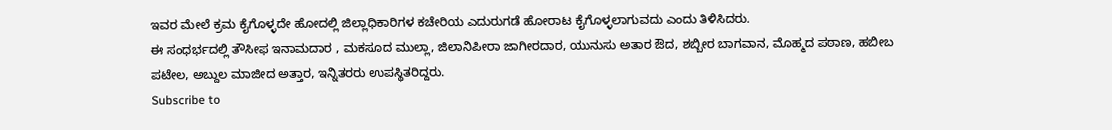ಇವರ ಮೇಲೆ ಕ್ರಮ ಕೈಗೊಳ್ಳದೇ ಹೋದಲ್ಲಿ ಜಿಲ್ಲಾಧಿಕಾರಿಗಳ ಕಚೇರಿಯ ಎದುರುಗಡೆ ಹೋರಾಟ ಕೈಗೊಳ್ಳಲಾಗುವದು ಎಂದು ತಿಳಿಸಿದರು.
ಈ ಸಂಧರ್ಭದಲ್ಲಿ ತೌಸೀಫ ಇನಾಮದಾರ , ಮಕಸೂದ ಮುಲ್ಲಾ, ಜಿಲಾನಿಪೀರಾ ಜಾಗೀರದಾರ, ಯುನುಸು ಅತಾರ ಔದ, ಶಬ್ಬೀರ ಬಾಗವಾನ, ಮೊಹ್ಮದ ಪಠಾಣ, ಹಬೀಬ ಪಟೇಲ, ಅಬ್ದುಲ ಮಾಜೀದ ಅತ್ತಾರ, ಇನ್ನಿತರರು ಉಪಸ್ಥಿತರಿದ್ದರು.
Subscribe to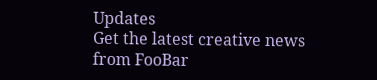Updates
Get the latest creative news from FooBar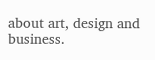about art, design and business.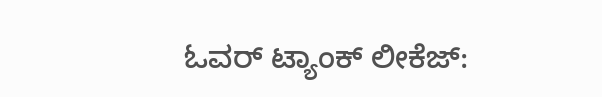ಓವರ್ ಟ್ಯಾಂಕ್ ಲೀಕೆಜ್: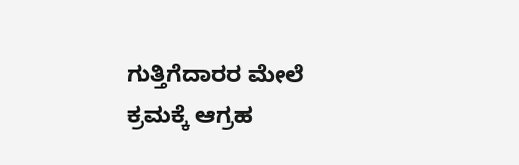ಗುತ್ತಿಗೆದಾರರ ಮೇಲೆ ಕ್ರಮಕ್ಕೆ ಆಗ್ರಹ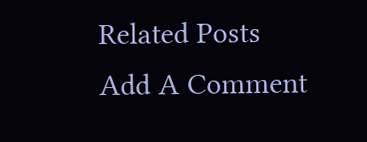Related Posts
Add A Comment